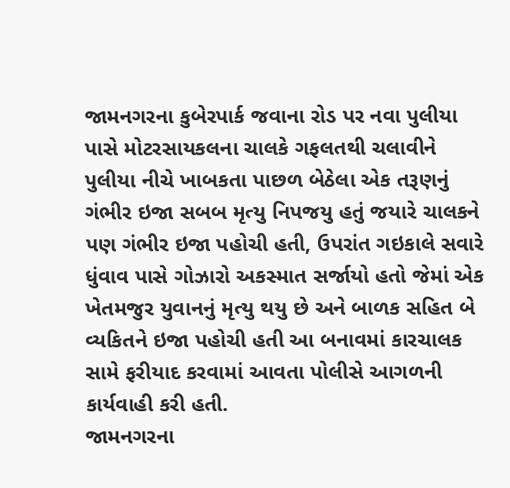જામનગરના કુબેરપાર્ક જવાના રોડ પર નવા પુલીયા પાસે મોટરસાયકલના ચાલકે ગફલતથી ચલાવીને પુલીયા નીચે ખાબકતા પાછળ બેઠેલા એક તરૂણનું ગંભીર ઇજા સબબ મૃત્યુ નિપજયુ હતું જયારે ચાલકને પણ ગંભીર ઇજા પહોચી હતી, ઉપરાંત ગઇકાલે સવારે ધુંવાવ પાસે ગોઝારો અકસ્માત સર્જાયો હતો જેમાં એક ખેતમજુર યુવાનનું મૃત્યુ થયુ છે અને બાળક સહિત બે વ્યકિતને ઇજા પહોચી હતી આ બનાવમાં કારચાલક સામે ફરીયાદ કરવામાં આવતા પોલીસે આગળની કાર્યવાહી કરી હતી.
જામનગરના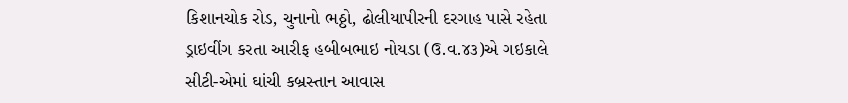કિશાનચોક રોડ, ચુનાનો ભઠ્ઠો, ઢોલીયાપીરની દરગાહ પાસે રહેતા ડ્રાઇવીંગ કરતા આરીફ હબીબભાઇ નોયડા (ઉ.વ.૪૩)એ ગઇકાલે સીટી-એમાં ઘાંચી કબ્રસ્તાન આવાસ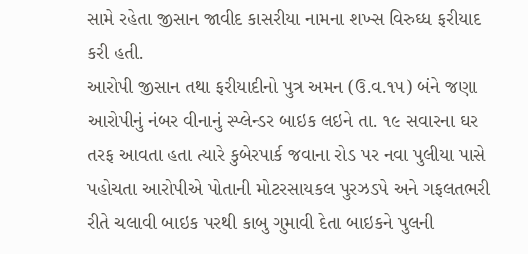સામે રહેતા જીસાન જાવીદ કાસરીયા નામના શખ્સ વિરુઘ્ધ ફરીયાદ કરી હતી.
આરોપી જીસાન તથા ફરીયાદીનો પુત્ર અમન (ઉ.વ.૧૫) બંને જણા આરોપીનું નંબર વીનાનું સ્પ્લેન્ડર બાઇક લઇને તા. ૧૯ સવારના ઘર તરફ આવતા હતા ત્યારે કુબેરપાર્ક જવાના રોડ પર નવા પુલીયા પાસે પહોચતા આરોપીએ પોતાની મોટરસાયકલ પુરઝડપે અને ગફલતભરી રીતે ચલાવી બાઇક પરથી કાબુ ગુમાવી દેતા બાઇકને પુલની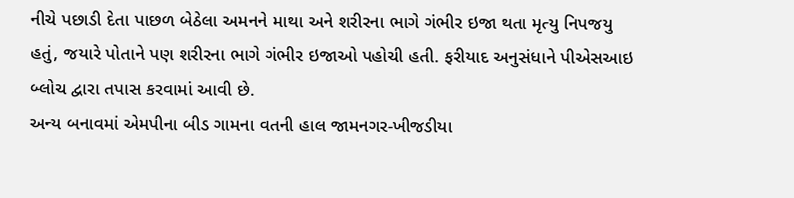નીચે પછાડી દેતા પાછળ બેઠેલા અમનને માથા અને શરીરના ભાગે ગંભીર ઇજા થતા મૃત્યુ નિપજયુ હતું, જયારે પોતાને પણ શરીરના ભાગે ગંભીર ઇજાઓ પહોચી હતી. ફરીયાદ અનુસંધાને પીએસઆઇ બ્લોચ દ્વારા તપાસ કરવામાં આવી છે.
અન્ય બનાવમાં એમપીના બીડ ગામના વતની હાલ જામનગર-ખીજડીયા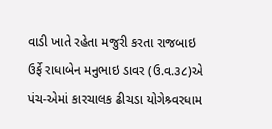વાડી ખાતે રહેતા મજુરી કરતા રાજબાઇ ઉર્ફે રાધાબેન મનુભાઇ ડાવર (ઉ.વ.૩૮)એ પંચ-એમાં કારચાલક ઢીચડા યોગેશ્ર્વરધામ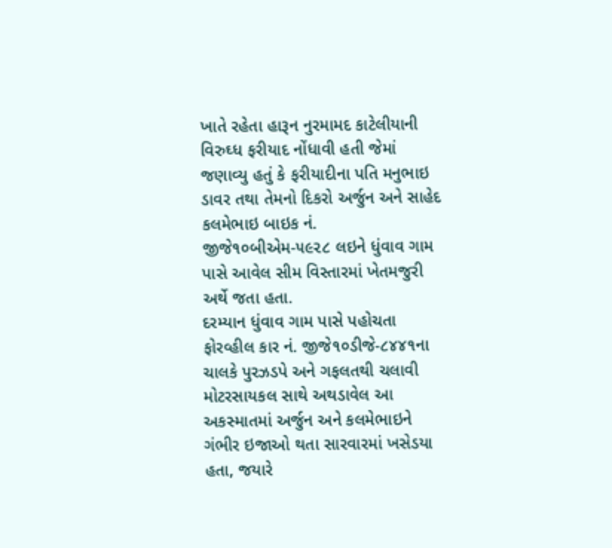ખાતે રહેતા હારૂન નુરમામદ કાટેલીયાની વિરુઘ્ધ ફરીયાદ નોંધાવી હતી જેમાં જણાવ્યુ હતું કે ફરીયાદીના પતિ મનુભાઇ ડાવર તથા તેમનો દિકરો અર્જુન અને સાહેદ કલમેભાઇ બાઇક નં. જીજે૧૦બીએમ-૫૯૨૮ લઇને ધુંવાવ ગામ પાસે આવેલ સીમ વિસ્તારમાં ખેતમજુરી અર્થે જતા હતા.
દરમ્યાન ધુંવાવ ગામ પાસે પહોચતા ફોરવ્હીલ કાર નં. જીજે૧૦ડીજે-૮૪૪૧ના ચાલકે પુરઝડપે અને ગફલતથી ચલાવી મોટરસાયકલ સાથે અથડાવેલ આ અકસ્માતમાં અર્જુન અને કલમેભાઇને ગંભીર ઇજાઓ થતા સારવારમાં ખસેડયા હતા, જયારે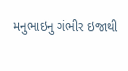મનુભાઇનુ ગંભીર ઇજાથી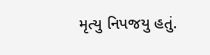મૃત્યુ નિપજયુ હતું.